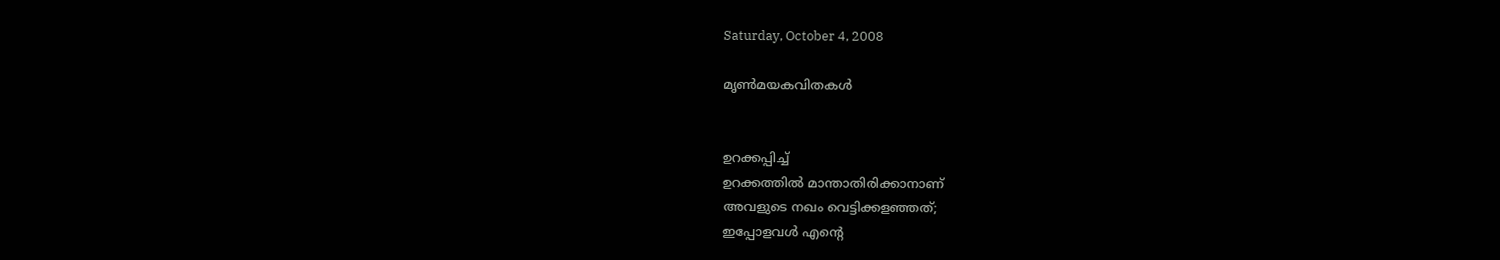Saturday, October 4, 2008

മൃണ്‍മയകവിതകള്‍


ഉറക്കപ്പിച്ച്
ഉറക്കത്തില്‍ മാന്താതിരിക്കാനാണ്
അവളുടെ നഖം വെട്ടിക്കളഞ്ഞത്;
ഇപ്പോളവള്‍ എന്‍റെ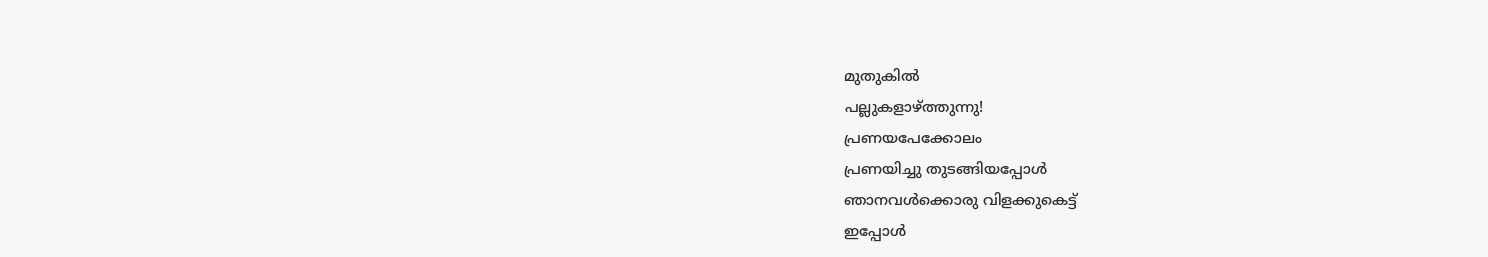മുതുകില്‍
പല്ലുകളാഴ്ത്തുന്നു!
പ്രണയപേക്കോലം
പ്രണയിച്ചു തുടങ്ങിയപ്പോള്‍
ഞാനവള്‍ക്കൊരു വിളക്കുകെട്ട്
ഇപ്പോള്‍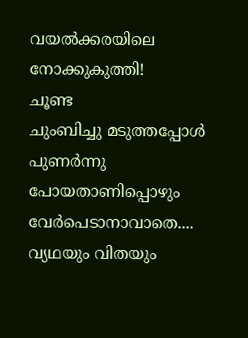വയല്‍ക്കരയിലെ നോക്കുകുത്തി!
ചൂണ്ട
ചുംബിച്ചു മടുത്തപ്പോള്‍
പുണര്‍ന്നു പോയതാണിപ്പൊഴും
വേര്‍പെടാനാവാതെ....
വ്യഥയും വിതയും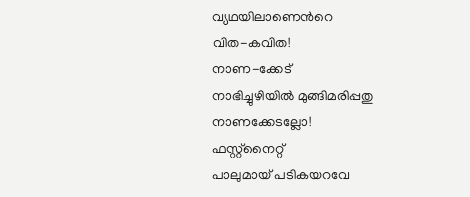വ്യഥയിലാണെന്‍റെ
വിത-കവിത!
നാണ-ക്കേട്
നാഭിച്ചുഴിയില്‍ മുങ്ങിമരിപ്പതു
നാണക്കേടല്ലോ!
ഫസ്റ്റ്നൈറ്റ്
പാലുമായ് പടികയറവേ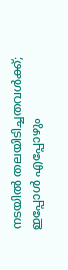നടയില്‍ തലയിടിച്ചതവള്‍ക്ക്;
ഇപ്പോള്‍ എപ്പോഴും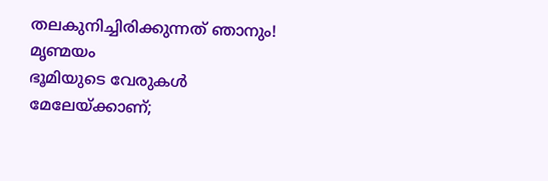തലകുനിച്ചിരിക്കുന്നത് ഞാനും!
മൃണ്മയം
ഭൂമിയുടെ വേരുകള്‍
മേലേയ്ക്കാണ്;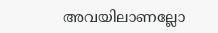അവയിലാണല്ലോ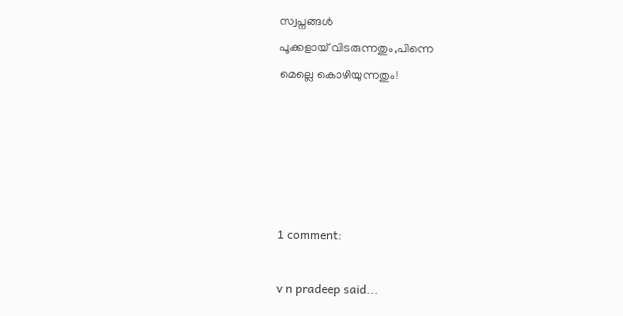സ്വപ്നങ്ങള്‍
പൂക്കളായ് വിടരുന്നതും,പിന്നെ
മെല്ലെ കൊഴിയുന്നതും!





1 comment:

v n pradeep said...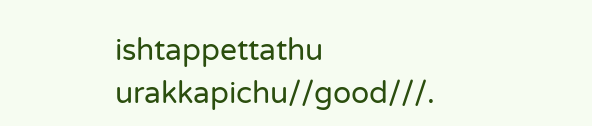ishtappettathu urakkapichu//good///.